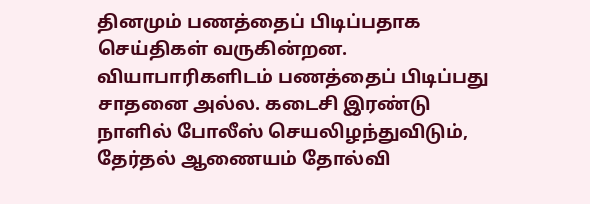தினமும் பணத்தைப் பிடிப்பதாக செய்திகள் வருகின்றன. வியாபாரிகளிடம் பணத்தைப் பிடிப்பது சாதனை அல்ல. கடைசி இரண்டு நாளில் போலீஸ் செயலிழந்துவிடும், தேர்தல் ஆணையம் தோல்வி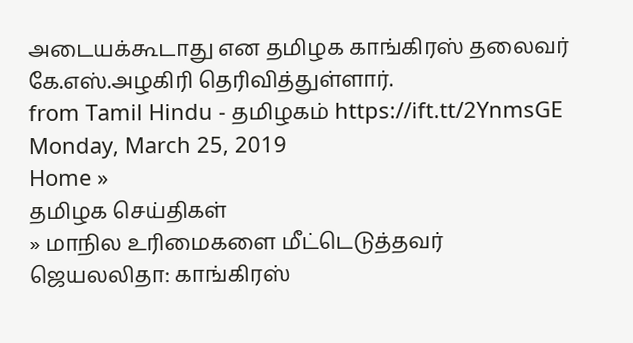அடையக்கூடாது என தமிழக காங்கிரஸ் தலைவர் கே.எஸ்.அழகிரி தெரிவித்துள்ளார்.
from Tamil Hindu - தமிழகம் https://ift.tt/2YnmsGE
Monday, March 25, 2019
Home »
தமிழக செய்திகள்
» மாநில உரிமைகளை மீட்டெடுத்தவர் ஜெயலலிதா: காங்கிரஸ்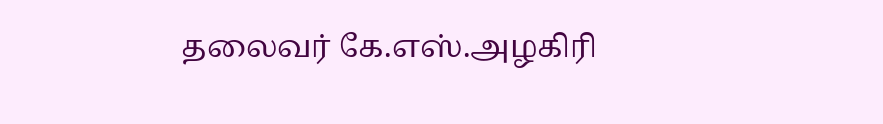தலைவர் கே.எஸ்.அழகிரி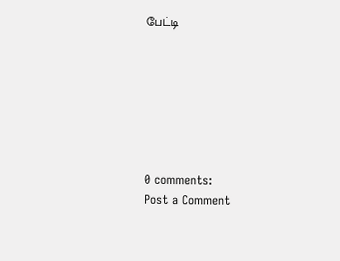பேட்டி







0 comments:
Post a Comment